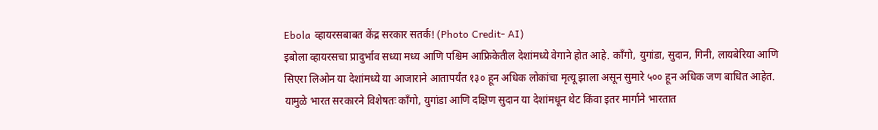Ebola व्हायरसबाबत केंद्र सरकार सतर्क! (Photo Credit- AI)
इबोला व्हायरसचा प्रादुर्भाव सध्या मध्य आणि पश्चिम आफ्रिकेतील देशांमध्ये वेगाने होत आहे. काँगो, युगांडा, सुदान, गिनी, लायबेरिया आणि सिएरा लिओन या देशांमध्ये या आजाराने आतापर्यंत १३० हून अधिक लोकांचा मृत्यू झाला असून सुमारे ५०० हून अधिक जण बाधित आहेत. यामुळे भारत सरकारने विशेषतः काँगो, युगांडा आणि दक्षिण सुदान या देशांमधून थेट किंवा इतर मार्गाने भारतात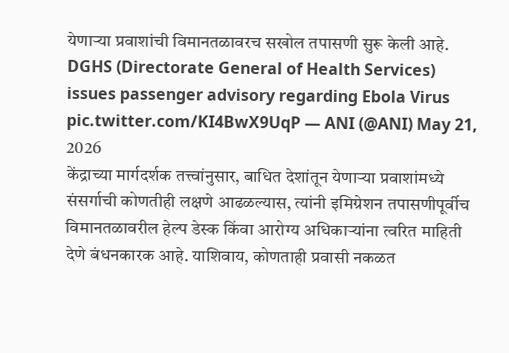येणाऱ्या प्रवाशांची विमानतळावरच सखोल तपासणी सुरू केली आहे.
DGHS (Directorate General of Health Services) issues passenger advisory regarding Ebola Virus pic.twitter.com/KI4BwX9UqP — ANI (@ANI) May 21, 2026
केंद्राच्या मार्गदर्शक तत्त्वांनुसार, बाधित देशांतून येणाऱ्या प्रवाशांमध्ये संसर्गाची कोणतीही लक्षणे आढळल्यास, त्यांनी इमिग्रेशन तपासणीपूर्वीच विमानतळावरील हेल्प डेस्क किंवा आरोग्य अधिकाऱ्यांना त्वरित माहिती देणे बंधनकारक आहे. याशिवाय, कोणताही प्रवासी नकळत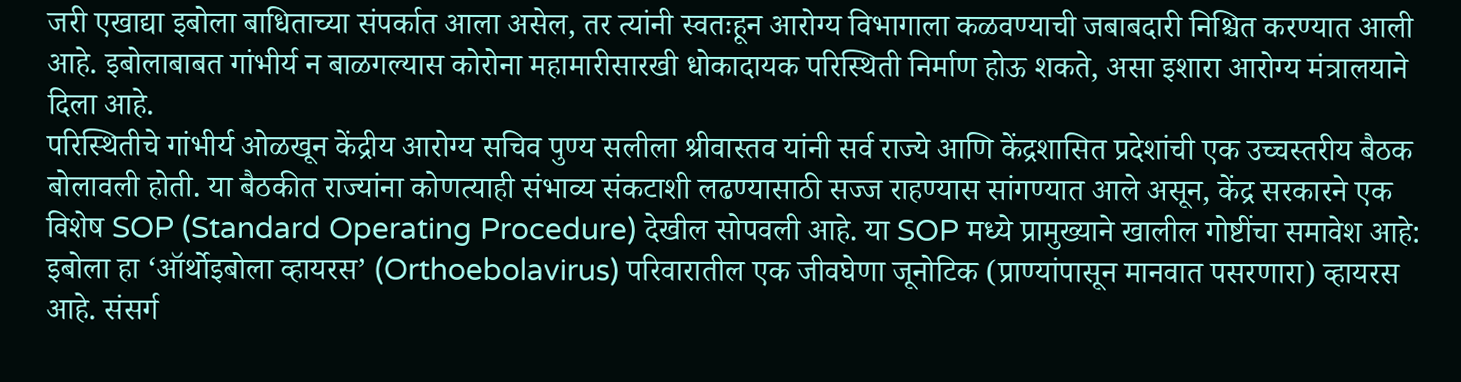जरी एखाद्या इबोला बाधिताच्या संपर्कात आला असेल, तर त्यांनी स्वतःहून आरोग्य विभागाला कळवण्याची जबाबदारी निश्चित करण्यात आली आहे. इबोलाबाबत गांभीर्य न बाळगल्यास कोरोना महामारीसारखी धोकादायक परिस्थिती निर्माण होऊ शकते, असा इशारा आरोग्य मंत्रालयाने दिला आहे.
परिस्थितीचे गांभीर्य ओळखून केंद्रीय आरोग्य सचिव पुण्य सलीला श्रीवास्तव यांनी सर्व राज्ये आणि केंद्रशासित प्रदेशांची एक उच्चस्तरीय बैठक बोलावली होती. या बैठकीत राज्यांना कोणत्याही संभाव्य संकटाशी लढण्यासाठी सज्ज राहण्यास सांगण्यात आले असून, केंद्र सरकारने एक विशेष SOP (Standard Operating Procedure) देखील सोपवली आहे. या SOP मध्ये प्रामुख्याने खालील गोष्टींचा समावेश आहे:
इबोला हा ‘ऑर्थोइबोला व्हायरस’ (Orthoebolavirus) परिवारातील एक जीवघेणा जूनोटिक (प्राण्यांपासून मानवात पसरणारा) व्हायरस आहे. संसर्ग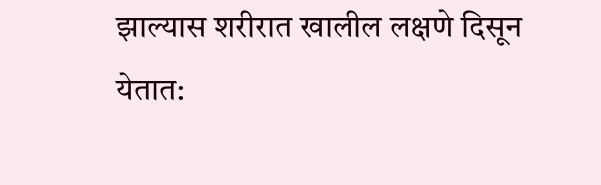झाल्यास शरीरात खालील लक्षणे दिसून येतात: